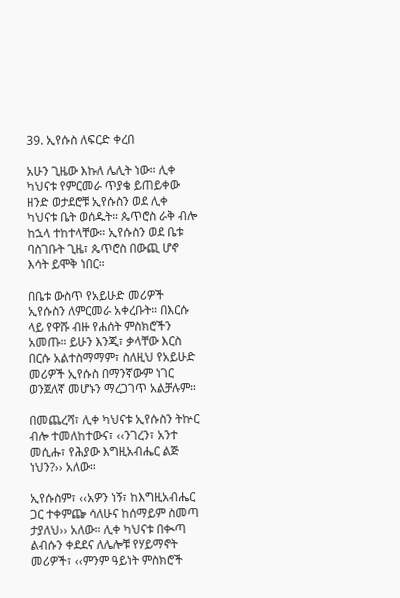39. ኢየሱስ ለፍርድ ቀረበ

አሁን ጊዜው እኩለ ሌሊት ነው። ሊቀ ካህናቱ የምርመራ ጥያቄ ይጠይቀው ዘንድ ወታደሮቹ ኢየሱስን ወደ ሊቀ ካህናቱ ቤት ወሰዱት። ጴጥሮስ ራቅ ብሎ ከኋላ ተከተላቸው። ኢየሱስን ወደ ቤቱ ባስገቡት ጊዜ፣ ጴጥሮስ በውጪ ሆኖ እሳት ይሞቅ ነበር።

በቤቱ ውስጥ የአይሁድ መሪዎች ኢየሱስን ለምርመራ አቀረቡት። በእርሱ ላይ የዋሹ ብዙ የሐሰት ምስክሮችን አመጡ። ይሁን እንጂ፣ ቃላቸው እርስ በርሱ አልተስማማም፣ ስለዚህ የአይሁድ መሪዎች ኢየሱስ በማንኛውም ነገር ወንጀለኛ መሆኑን ማረጋገጥ አልቻሉም።

በመጨረሻ፣ ሊቀ ካህናቱ ኢየሱስን ትኵር ብሎ ተመለከተውና፣ ‹‹ንገረን፣ አንተ መሲሑ፣ የሕያው እግዚአብሔር ልጅ ነህን?›› አለው።

ኢየሱስም፣ ‹‹አዎን ነኝ፣ ከእግዚአብሔር ጋር ተቀምጬ ሳለሁና ከሰማይም ስመጣ ታያለህ›› አለው። ሊቀ ካህናቱ በቊጣ ልብሱን ቀደደና ለሌሎቹ የሃይማኖት መሪዎች፣ ‹‹ምንም ዓይነት ምስክሮች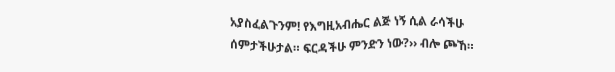አያስፈልጉንም! የእግዚአብሔር ልጅ ነኝ ሲል ራሳችሁ ሰምታችሁታል። ፍርዳችሁ ምንድን ነው?›› ብሎ ጮኸ።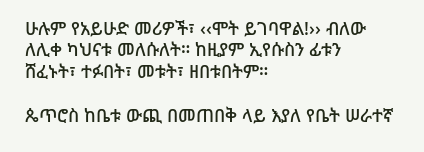ሁሉም የአይሁድ መሪዎች፣ ‹‹ሞት ይገባዋል!›› ብለው ለሊቀ ካህናቱ መለሱለት። ከዚያም ኢየሱስን ፊቱን ሸፈኑት፣ ተፉበት፣ መቱት፣ ዘበቱበትም።

ጴጥሮስ ከቤቱ ውጪ በመጠበቅ ላይ እያለ የቤት ሠራተኛ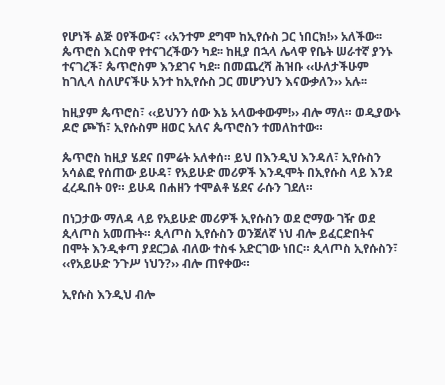የሆነች ልጅ ዐየችውና፣ ‹‹አንተም ደግሞ ከኢየሱስ ጋር ነበርክ!›› አለችው፡፡ ጴጥሮስ እርስዋ የተናገረችውን ካደ፡፡ ከዚያ በኋላ ሌላዋ የቤት ሠራተኛ ያንኑ ተናገረች፣ ጴጥሮስም እንደገና ካደ፡፡ በመጨረሻ ሕዝቡ ‹‹ሁለታችሁም ከገሊላ ስለሆናችሁ አንተ ከኢየሱስ ጋር መሆንህን እናውቃለን›› አሉ፡፡

ከዚያም ጴጥሮስ፣ ‹‹ይህንን ሰው እኔ አላውቀውም!›› ብሎ ማለ። ወዲያውኑ ዶሮ ጮኸ፣ ኢየሱስም ዘወር አለና ጴጥሮስን ተመለከተው።

ጴጥሮስ ከዚያ ሄደና በምሬት አለቀሰ። ይህ በእንዲህ እንዳለ፣ ኢየሱስን አሳልፎ የሰጠው ይሁዳ፣ የአይሁድ መሪዎች እንዲሞት በኢየሱስ ላይ እንደ ፈረዱበት ዐየ። ይሁዳ በሐዘን ተሞልቶ ሄደና ራሱን ገደለ።

በነጋታው ማለዳ ላይ የአይሁድ መሪዎች ኢየሱስን ወደ ሮማው ገዥ ወደ ጲላጦስ አመጡት። ጲላጦስ ኢየሱስን ወንጀለኛ ነህ ብሎ ይፈርድበትና በሞት እንዲቀጣ ያደርጋል ብለው ተስፋ አድርገው ነበር። ጲላጦስ ኢየሱስን፣ ‹‹የአይሁድ ንጉሥ ነህን?›› ብሎ ጠየቀው።

ኢየሱስ እንዲህ ብሎ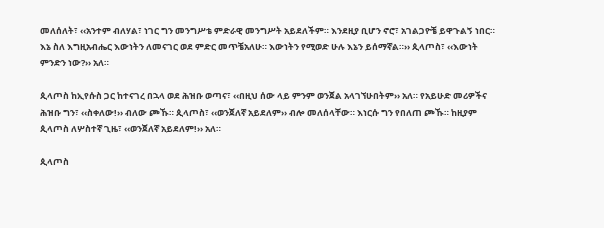መለሰለት፣ ‹‹አንተም ብለሃል፣ ነገር ግን መንግሥቴ ምድራዊ መንግሥት አይደለችም። እንደዚያ ቢሆን ኖሮ፣ አገልጋዮቼ ይዋጉልኝ ነበር። እኔ ስለ እግዚአብሔር እውነትን ለመናገር ወደ ምድር መጥቼአለሁ። እውነትን የሚወድ ሁሉ እኔን ይሰማኛል።›› ጲላጦስ፣ ‹‹እውነት ምንድን ነው?›› አለ።

ጲላጦስ ከኢየሱስ ጋር ከተናገረ በኋላ ወደ ሕዝቡ ወጣና፣ ‹‹በዚህ ሰው ላይ ምንም ወንጀል አላገኘሁበትም›› አለ። የአይሁድ መሪዎችና ሕዝቡ ግን፣ ‹‹ስቀለው!›› ብለው ጮኹ። ጲላጦስ፣ ‹‹ወንጀለኛ አይደለም›› ብሎ መለሰላቸው። እነርሱ ግን የበለጠ ጮኹ። ከዚያም ጲላጦስ ለሦስተኛ ጊዜ፣ ‹‹ወንጀለኛ አይደለም!›› አለ።

ጲላጦስ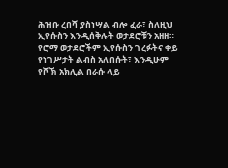ሕዝቡ ረበሻ ያስነሣል ብሎ ፈራ፣ ስለዚህ ኢየሱስን እንዲሰቅሉት ወታደሮቹን አዘዘ። የሮማ ወታደሮችም ኢየሱስን ገረፉትና ቀይ የነገሥታት ልብስ አለበሱት፣ እንዲሁም የሾኽ አክሊል በራሱ ላይ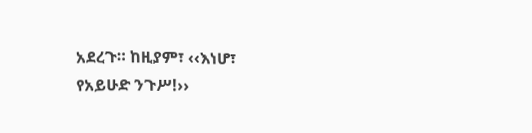አደረጉ። ከዚያም፣ ‹‹እነሆ፣ የአይሁድ ንጉሥ!››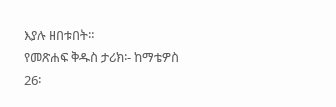እያሉ ዘበቱበት።
የመጽሐፍ ቅዱስ ታሪክ፡- ከማቴዎስ 26፡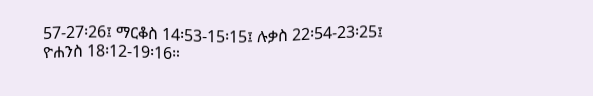57-27፡26፤ ማርቆስ 14፡53-15፡15፤ ሉቃስ 22፡54-23፡25፤ ዮሐንስ 18፡12-19፡16።